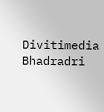Divitimedia
Bhadradri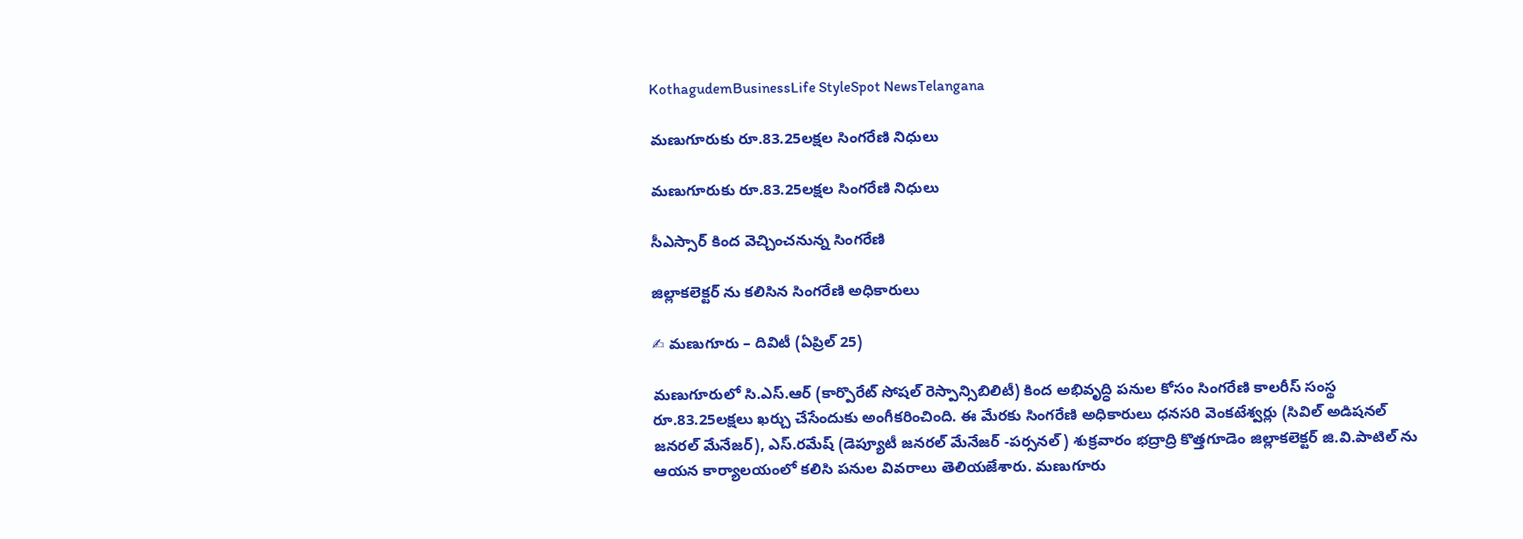KothagudemBusinessLife StyleSpot NewsTelangana

మణుగూరుకు రూ.83.25లక్షల సింగ‌రేణి నిధులు

మణుగూరుకు రూ.83.25లక్షల సింగ‌రేణి నిధులు

సీఎస్సార్ కింద వెచ్చించనున్న సింగరేణి

జిల్లాకలెక్టర్ ను కలిసిన సింగరేణి అధికారులు

✍ మణుగూరు – దివిటీ (ఏప్రిల్ 25)

మణుగూరులో సి.ఎస్.ఆర్ (కార్పొరేట్ సోషల్ రెస్పాన్సిబిలిటీ) కింద అభివృద్ధి పనుల కోసం సింగరేణి కాలరీస్ సంస్థ రూ.83.25లక్షలు ఖర్చు చేసేందుకు అంగీకరించింది. ఈ మేరకు సింగరేణి అధికారులు ధనసరి వెంకటేశ్వర్లు (సివిల్ అడిషనల్ జనరల్ మేనేజర్), ఎస్.రమేష్ (డెప్యూటీ జనరల్ మేనేజర్ -పర్సనల్) శుక్రవారం భద్రాద్రి కొత్తగూడెం జిల్లాకలెక్టర్ జి.వి.పాటిల్ ను ఆయన కార్యాలయంలో కలిసి పనుల వివరాలు తెలియజేశారు. మణుగూరు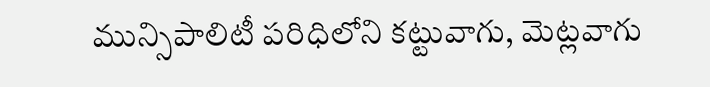మున్సిపాలిటీ పరిధిలోని కట్టువాగు, మెట్లవాగు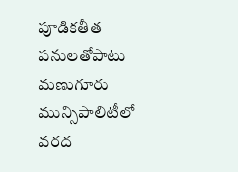పూడికతీత పనులతోపాటు మణుగూరు మున్సిపాలిటీలో వరద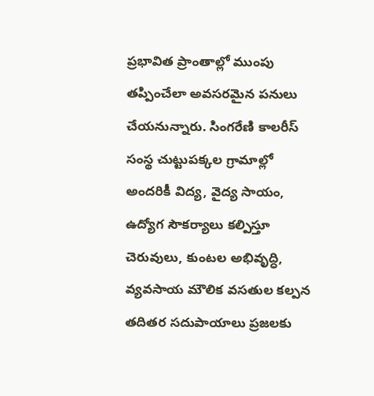ప్రభావిత ప్రాంతాల్లో ముంపు తప్పించేలా అవసరమైన పనులు చేయనున్నారు. సింగరేణి కాలరీస్ సంస్థ చుట్టుపక్కల గ్రామాల్లో అందరికీ విద్య, వైద్య సాయం, ఉద్యోగ సౌకర్యాలు కల్పిస్తూ చెరువులు, కుంటల అభివృద్ధి, వ్యవసాయ మౌలిక వసతుల కల్పన తదితర సదుపాయాలు ప్రజలకు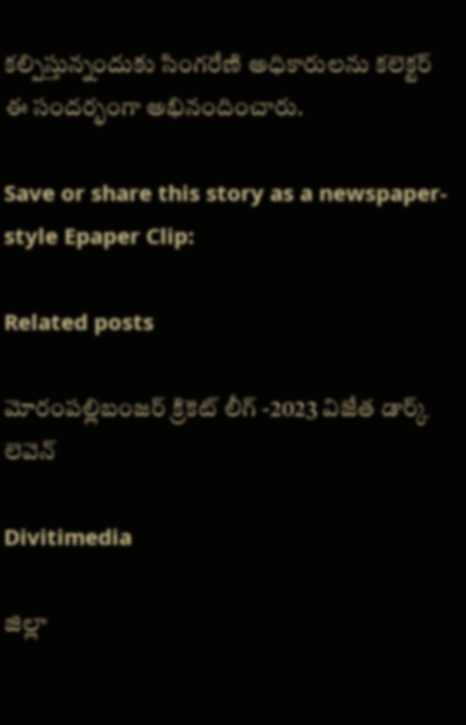కల్పిస్తున్నందుకు సింగరేణి అధికారులను కలెక్టర్ ఈ సందర్భంగా అభినందించారు.

Save or share this story as a newspaper-style Epaper Clip:

Related posts

మోరంపల్లిబంజర్ క్రికెట్ లీగ్ -2023 విజేత డార్క్ లెవెన్

Divitimedia

జిల్లా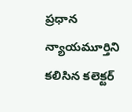ప్రధాన న్యాయమూర్తిని కలిసిన కలెక్టర్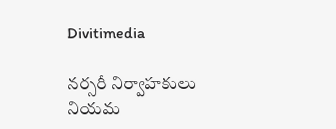Divitimedia

నర్సరీ నిర్వాహకులు నియమ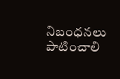నిబంధనలు పాటించాలి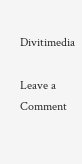Divitimedia

Leave a Comment